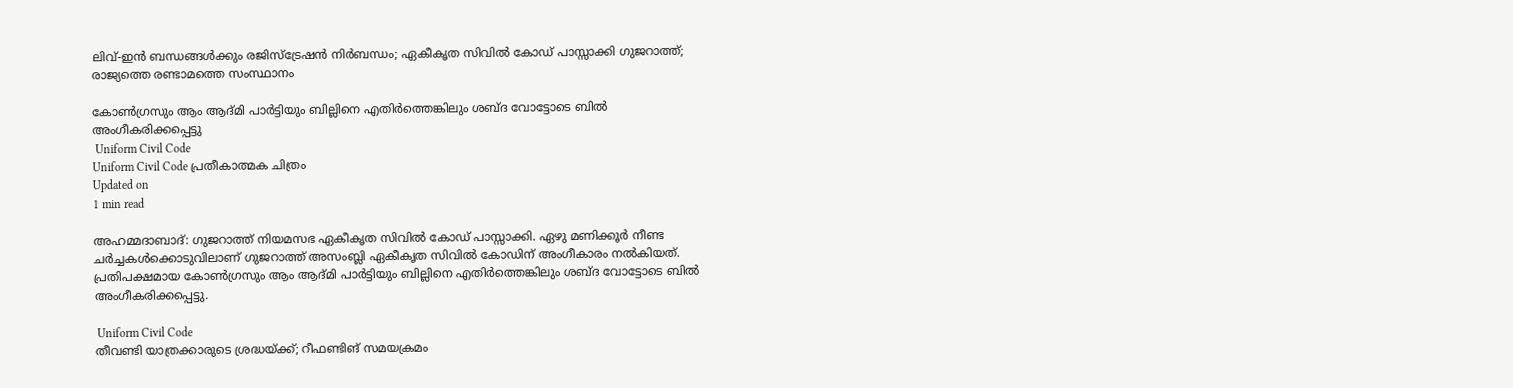ലിവ്-ഇന്‍ ബന്ധങ്ങള്‍ക്കും രജിസ്‌ട്രേഷന്‍ നിര്‍ബന്ധം; ഏകീകൃത സിവില്‍ കോഡ് പാസ്സാക്കി ഗുജറാത്ത്; രാജ്യത്തെ രണ്ടാമത്തെ സംസ്ഥാനം

കോണ്‍ഗ്രസും ആം ആദ്മി പാര്‍ട്ടിയും ബില്ലിനെ എതിര്‍ത്തെങ്കിലും ശബ്ദ വോട്ടോടെ ബില്‍ അംഗീകരിക്കപ്പെട്ടു
 Uniform Civil Code
Uniform Civil Code പ്രതീകാത്മക ചിത്രം
Updated on
1 min read

അഹമ്മദാബാദ്: ഗുജറാത്ത് നിയമസഭ ഏകീകൃത സിവില്‍ കോഡ് പാസ്സാക്കി. ഏഴു മണിക്കൂര്‍ നീണ്ട ചര്‍ച്ചകള്‍ക്കൊടുവിലാണ് ഗുജറാത്ത് അസംബ്ലി ഏകീകൃത സിവില്‍ കോഡിന് അംഗീകാരം നല്‍കിയത്. പ്രതിപക്ഷമായ കോണ്‍ഗ്രസും ആം ആദ്മി പാര്‍ട്ടിയും ബില്ലിനെ എതിര്‍ത്തെങ്കിലും ശബ്ദ വോട്ടോടെ ബില്‍ അംഗീകരിക്കപ്പെട്ടു.

 Uniform Civil Code
തീവണ്ടി യാത്രക്കാരുടെ ശ്രദ്ധയ്ക്ക്; റീഫണ്ടിങ് സമയക്രമം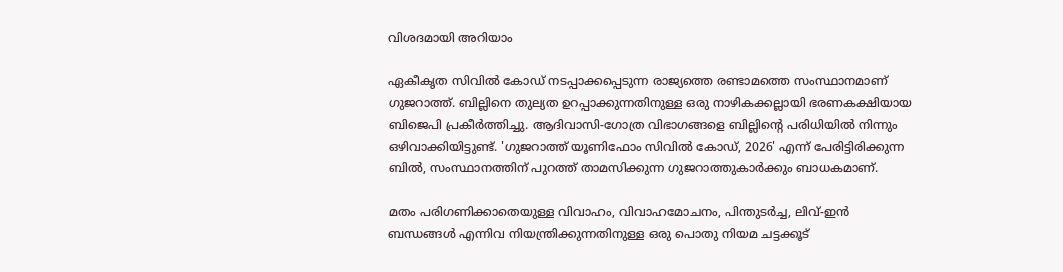വിശദമായി അറിയാം

ഏകീകൃത സിവില്‍ കോഡ് നടപ്പാക്കപ്പെടുന്ന രാജ്യത്തെ രണ്ടാമത്തെ സംസ്ഥാനമാണ് ഗുജറാത്ത്. ബില്ലിനെ തുല്യത ഉറപ്പാക്കുന്നതിനുള്ള ഒരു നാഴികക്കല്ലായി ഭരണകക്ഷിയായ ബിജെപി പ്രകീര്‍ത്തിച്ചു. ആദിവാസി-ഗോത്ര വിഭാഗങ്ങളെ ബില്ലിന്റെ പരിധിയില്‍ നിന്നും ഒഴിവാക്കിയിട്ടുണ്ട്. 'ഗുജറാത്ത് യൂണിഫോം സിവില്‍ കോഡ്, 2026' എന്ന് പേരിട്ടിരിക്കുന്ന ബില്‍, സംസ്ഥാനത്തിന് പുറത്ത് താമസിക്കുന്ന ഗുജറാത്തുകാര്‍ക്കും ബാധകമാണ്.

മതം പരിഗണിക്കാതെയുള്ള വിവാഹം, വിവാഹമോചനം, പിന്തുടര്‍ച്ച, ലിവ്-ഇന്‍ ബന്ധങ്ങള്‍ എന്നിവ നിയന്ത്രിക്കുന്നതിനുള്ള ഒരു പൊതു നിയമ ചട്ടക്കൂട്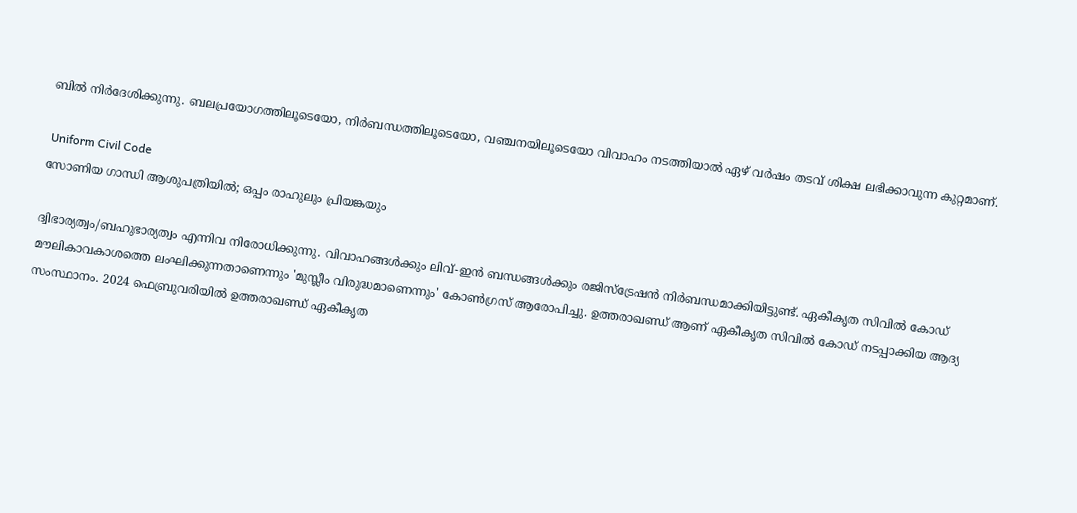ബില്‍ നിര്‍ദേശിക്കുന്നു. ബലപ്രയോഗത്തിലൂടെയോ, നിര്‍ബന്ധത്തിലൂടെയോ, വഞ്ചനയിലൂടെയോ വിവാഹം നടത്തിയാല്‍ ഏഴ് വര്‍ഷം തടവ് ശിക്ഷ ലഭിക്കാവുന്ന കുറ്റമാണ്.

 Uniform Civil Code
സോണിയ ഗാന്ധി ആശുപത്രിയില്‍; ഒപ്പം രാഹുലും പ്രിയങ്കയും

ദ്വിഭാര്യത്വം/ബഹുഭാര്യത്വം എന്നിവ നിരോധിക്കുന്നു. വിവാഹങ്ങള്‍ക്കും ലിവ്-ഇന്‍ ബന്ധങ്ങള്‍ക്കും രജിസ്‌ട്രേഷന്‍ നിര്‍ബന്ധമാക്കിയിട്ടുണ്ട്. ഏകീകൃത സിവില്‍ കോഡ് മൗലികാവകാശത്തെ ലംഘിക്കുന്നതാണെന്നും 'മുസ്ലീം വിരുദ്ധമാണെന്നും' കോണ്‍ഗ്രസ് ആരോപിച്ചു. ഉത്തരാഖണ്ഡ് ആണ് ഏകീകൃത സിവില്‍ കോഡ് നടപ്പാക്കിയ ആദ്യ സംസ്ഥാനം. 2024 ഫെബ്രുവരിയില്‍ ഉത്തരാഖണ്ഡ് ഏകീകൃത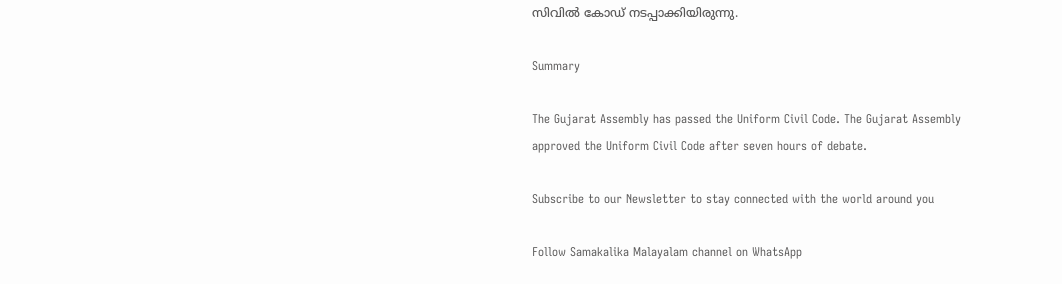സിവില്‍ കോഡ് നടപ്പാക്കിയിരുന്നു.

Summary

The Gujarat Assembly has passed the Uniform Civil Code. The Gujarat Assembly approved the Uniform Civil Code after seven hours of debate.

Subscribe to our Newsletter to stay connected with the world around you

Follow Samakalika Malayalam channel on WhatsApp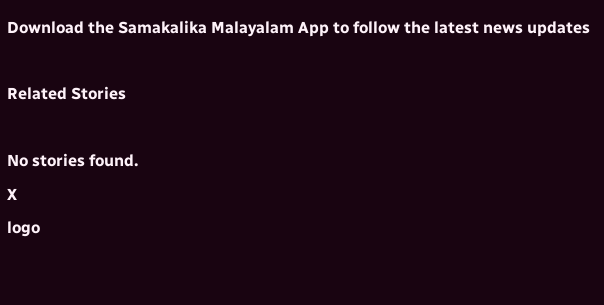Download the Samakalika Malayalam App to follow the latest news updates

Related Stories

No stories found.
X
logo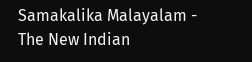Samakalika Malayalam - The New Indian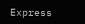Express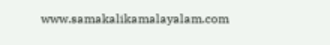www.samakalikamalayalam.com